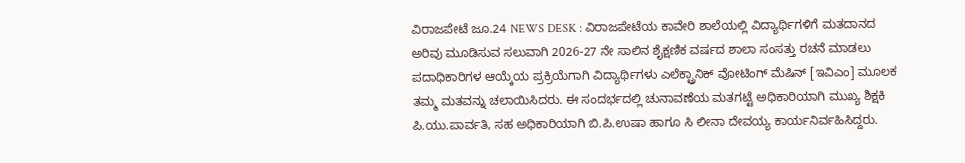ವಿರಾಜಪೇಟೆ ಜೂ.24 NEWS DESK : ವಿರಾಜಪೇಟೆಯ ಕಾವೇರಿ ಶಾಲೆಯಲ್ಲಿ ವಿದ್ಯಾರ್ಥಿಗಳಿಗೆ ಮತದಾನದ ಅರಿವು ಮೂಡಿಸುವ ಸಲುವಾಗಿ 2026-27 ನೇ ಸಾಲಿನ ಶೈಕ್ಷಣಿಕ ವರ್ಷದ ಶಾಲಾ ಸಂಸತ್ತು ರಚನೆ ಮಾಡಲು ಪದಾಧಿಕಾರಿಗಳ ಆಯ್ಕೆಯ ಪ್ರಕ್ರಿಯೆಗಾಗಿ ವಿದ್ಯಾರ್ಥಿಗಳು ಎಲೆಕ್ಟ್ರಾನಿಕ್ ವೋಟಿಂಗ್ ಮೆಷಿನ್ [ಇವಿಎಂ] ಮೂಲಕ ತಮ್ಮ ಮತವನ್ನು ಚಲಾಯಿಸಿದರು. ಈ ಸಂದರ್ಭದಲ್ಲಿ ಚುನಾವಣೆಯ ಮತಗಟ್ಟೆ ಅಧಿಕಾರಿಯಾಗಿ ಮುಖ್ಯ ಶಿಕ್ಷಕಿ ಪಿ.ಯು.ಪಾರ್ವತಿ, ಸಹ ಅಧಿಕಾರಿಯಾಗಿ ಬಿ.ಪಿ.ಉಷಾ ಹಾಗೂ ಸಿ ಲೀನಾ ದೇವಯ್ಯ ಕಾರ್ಯನಿರ್ವಹಿಸಿದ್ದರು.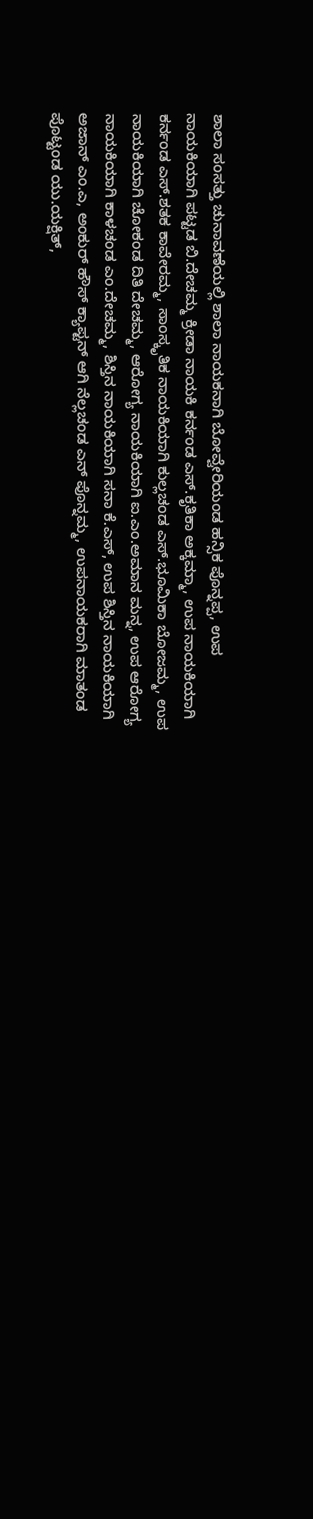ಶಾಲಾ ಸಂಸತ್ತು ಚುನಾವಣೆಯಲ್ಲಿ ಶಾಲಾ ನಾಯಕನಾಗಿ ಬೋವ್ವೇರಿಯಂಡ ಹನ್ಸಿಕ ಪೊನ್ನಪ್ಪ, ಉಪ ನಾಯಕಿಯಾಗಿ ಪಟ್ಟಡ ಬಿ.ದೇಚಮ್ಮ ಕ್ರೀಡಾ ನಾಯಕಿ ಕರ್ನಂಡ ಎಸ್.ಕೃತಿಕಾ ಅಕ್ಕಮ್ಮಾ, ಉಪ ನಾಯಕಿಯಾಗಿ ಕರ್ನಂಡ ಎಸ್.ಶತಕ ಕಾವೇರಮ್ಮ, ಸಾಂಸ್ಕೃತಿಕ ನಾಯಕಿಯಾಗಿ ಕುಲ್ಲಚಂಡ ಎಸ್.ಭೂಮಿಕಾ ಬೋಜಮ್ಮ, ಉಪ ನಾಯಕಿಯಾಗಿ ಚೋಕಂಡ ದಿತಿ ದೇಚಮ್ಮ, ಆರೋಗ್ಯ ನಾಯಕಿಯಾಗಿ ಐ.ಎಂ.ಅಮಾನ ಮನ್ನ, ಉಪ ಆರೋಗ್ಯ ನಾಯಕಿಯಾಗಿ ಕಾಳಚಂಡ ಎಂ.ದೇಚಮ್ಮ, ಶಿಸ್ತಿನ ನಾಯಕಿಯಾಗಿ ಸನಾ ಕೆ.ಎಸ್, ಉಪ ಶಿಸ್ತಿನ ನಾಯಕಿಯಾಗಿ ಅಜಾನ್ ಎಂ.ಎ, ಅಂಕುರ್ ಹೌಸ್ ಕ್ಯಾಪ್ಟನ್ ಆಗಿ ನೆಲ್ಲಚಂಡ ಎನ್ ಪೊನ್ನಮ್ಮ, ಉಪನಾಯಕರಾಗಿ ಮಾತಂಡ ಪೊಟ್ಟಂಡ ಯು.ಯಕ್ಷಿತ್,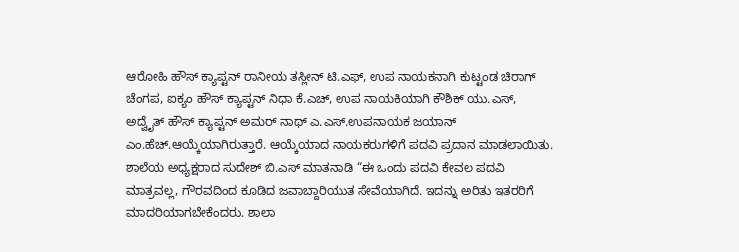ಆರೋಹಿ ಹೌಸ್ ಕ್ಯಾಪ್ಟನ್ ರಾನೀಯ ತಸ್ಲೀನ್ ಟಿ.ಎಫ್, ಉಪ ನಾಯಕನಾಗಿ ಕುಟ್ಟಂಡ ಚಿರಾಗ್ ಚೆಂಗಪ, ಐಕ್ಯಂ ಹೌಸ್ ಕ್ಯಾಪ್ಟನ್ ನಿಧಾ ಕೆ.ಎಚ್, ಉಪ ನಾಯಕಿಯಾಗಿ ಕೌಶಿಕ್ ಯು.ಎಸ್, ಅದ್ವೈತ್ ಹೌಸ್ ಕ್ಯಾಪ್ಟನ್ ಅಮರ್ ನಾಥ್ ಎ.ಎಸ್.ಉಪನಾಯಕ ಜಯಾನ್ ಎಂ.ಹೆಚ್.ಆಯ್ಕೆಯಾಗಿರುತ್ತಾರೆ. ಆಯ್ಕೆಯಾದ ನಾಯಕರುಗಳಿಗೆ ಪದವಿ ಪ್ರದಾನ ಮಾಡಲಾಯಿತು. ಶಾಲೆಯ ಅಧ್ಯಕ್ಷರಾದ ಸುದೇಶ್ ಬಿ.ಎಸ್ ಮಾತನಾಡಿ “ಈ ಒಂದು ಪದವಿ ಕೇವಲ ಪದವಿ ಮಾತ್ರವಲ್ಲ, ಗೌರವದಿಂದ ಕೂಡಿದ ಜವಾಬ್ದಾರಿಯುತ ಸೇವೆಯಾಗಿದೆ. ಇದನ್ನು ಅರಿತು ಇತರರಿಗೆ ಮಾದರಿಯಾಗಬೇಕೆಂದರು. ಶಾಲಾ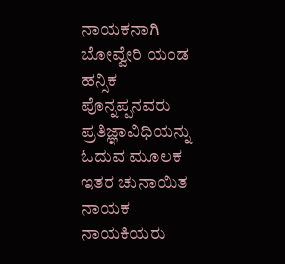ನಾಯಕನಾಗಿ ಬೋವ್ವೇರಿ ಯಂಡ ಹನ್ಸಿಕ ಪೊನ್ನಪ್ಪನವರು ಪ್ರತಿಜ್ಞಾವಿಧಿಯನ್ನು ಓದುವ ಮೂಲಕ ಇತರ ಚುನಾಯಿತ ನಾಯಕ ನಾಯಕಿಯರು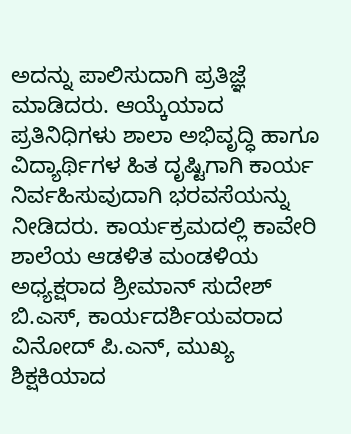ಅದನ್ನು ಪಾಲಿಸುದಾಗಿ ಪ್ರತಿಜ್ಞೆ ಮಾಡಿದರು. ಆಯ್ಕೆಯಾದ ಪ್ರತಿನಿಧಿಗಳು ಶಾಲಾ ಅಭಿವೃದ್ಧಿ ಹಾಗೂ ವಿದ್ಯಾರ್ಥಿಗಳ ಹಿತ ದೃಷ್ಟಿಗಾಗಿ ಕಾರ್ಯ ನಿರ್ವಹಿಸುವುದಾಗಿ ಭರವಸೆಯನ್ನು ನೀಡಿದರು. ಕಾರ್ಯಕ್ರಮದಲ್ಲಿ ಕಾವೇರಿ ಶಾಲೆಯ ಆಡಳಿತ ಮಂಡಳಿಯ ಅಧ್ಯಕ್ಷರಾದ ಶ್ರೀಮಾನ್ ಸುದೇಶ್ ಬಿ.ಎಸ್, ಕಾರ್ಯದರ್ಶಿಯವರಾದ ವಿನೋದ್ ಪಿ.ಎನ್, ಮುಖ್ಯ ಶಿಕ್ಷಕಿಯಾದ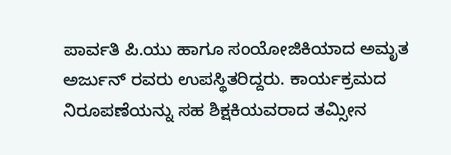ಪಾರ್ವತಿ ಪಿ.ಯು ಹಾಗೂ ಸಂಯೋಜಿಕಿಯಾದ ಅಮೃತ ಅರ್ಜುನ್ ರವರು ಉಪಸ್ಥಿತರಿದ್ದರು. ಕಾರ್ಯಕ್ರಮದ ನಿರೂಪಣೆಯನ್ನು ಸಹ ಶಿಕ್ಷಕಿಯವರಾದ ತಮ್ಸೀನ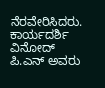ನೆರವೇರಿಸಿದರು. ಕಾರ್ಯದರ್ಶಿ ವಿನೋದ್ ಪಿ.ಎನ್ ಅವರು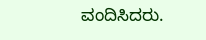ವಂದಿಸಿದರು.